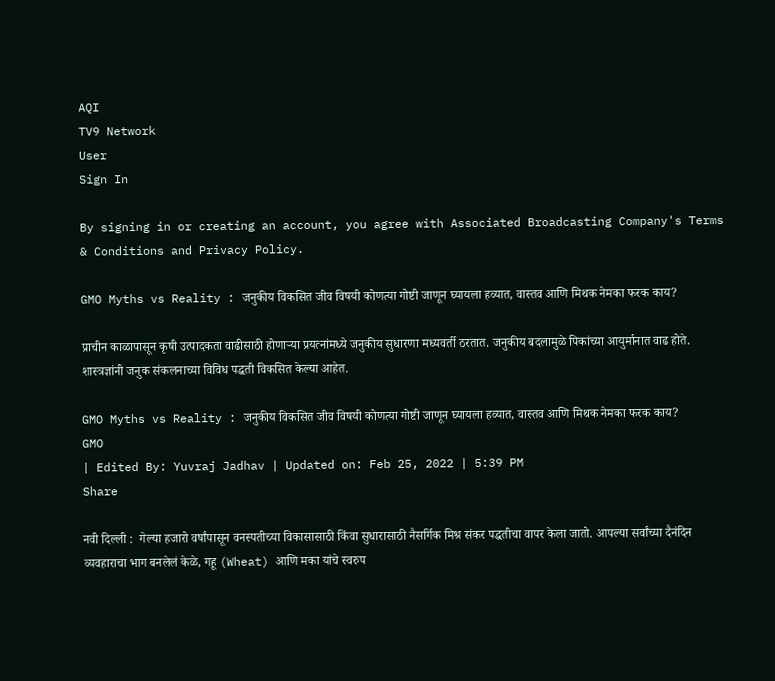AQI
TV9 Network
User
Sign In

By signing in or creating an account, you agree with Associated Broadcasting Company's Terms & Conditions and Privacy Policy.

GMO Myths vs Reality : जनुकीय विकसित जीव विषयी कोणत्या गोष्टी जाणून घ्यायला हव्यात, वास्तव आणि मिथक नेमका फरक काय?

प्राचीन काळापासून कृषी उत्पादकता वाढीसाठी होणाऱ्या प्रयत्नांमध्ये जनुकीय सुधारणा मध्यवर्ती ठरतात. जनुकीय बदलामुळे पिकांच्या आयुर्मानात वाढ होते. शास्त्रज्ञांनी जनुक संकलनाच्या विविध पद्धती विकसित केल्या आहेत.

GMO Myths vs Reality : जनुकीय विकसित जीव विषयी कोणत्या गोष्टी जाणून घ्यायला हव्यात, वास्तव आणि मिथक नेमका फरक काय?
GMO
| Edited By: Yuvraj Jadhav | Updated on: Feb 25, 2022 | 5:39 PM
Share

नवी दिल्ली :  गेल्या हजारो वर्षांपासून वनस्पतीच्या विकासासाठी किंवा सुधारासाठी नैसर्गिक मिश्र संकर पद्धतीचा वापर केला जातो. आपल्या सर्वांच्या दैनंदिन व्यवहाराचा भाग बनलेलं केळे, गहू (Wheat) आणि मका यांचे स्वरुप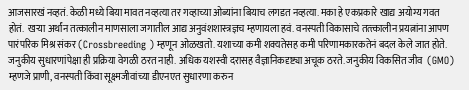आजसारखं नव्हतं. केळी मध्ये बिया मावत नव्हत्या तर गव्हाच्या ओब्यांना बियाच लगडत नव्हत्या. मका हे एकप्रकारे खाद्य अयोग्य गवत होतं.  खऱ्या अर्थांन तत्कालीन माणसाला जगातील आद्य अनुवंशशास्त्रज्ञच म्हणायला हवं. वनस्पती विकासाचे तत्त्कालीन प्रयत्नांना आपण पारंपरिक मिश्र संकर (Crossbreeding ) म्हणून ओळखतो. यशाच्या कमी शक्यतेसह कमी परिणामकारकतेनं बदल केले जात होते.  जनुकीय सुधारणांपेक्षा ही प्रक्रिया वेगळी ठरत नाही. अधिक यशस्वी दरासह वैज्ञानिकदृष्ट्या अचूक ठरते. जनुकीय विकसित जीव  (GMO) म्हणजे प्राणी, वनस्पती किंवा सूक्ष्मजीवांच्या डीएनएत सुधारणा करुन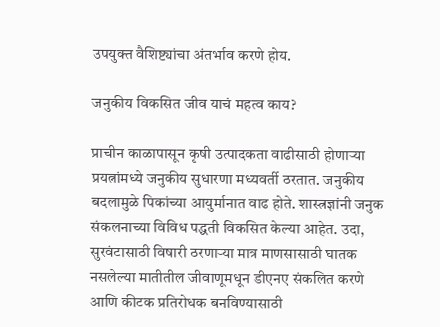उपयुक्त वैशिष्ट्यांचा अंतर्भाव करणे होय.

जनुकीय विकसित जीव याचं महत्व काय?

प्राचीन काळापासून कृषी उत्पादकता वाढीसाठी होणाऱ्या प्रयत्नांमध्ये जनुकीय सुधारणा मध्यवर्ती ठरतात. जनुकीय बदलामुळे पिकांच्या आयुर्मानात वाढ होते. शास्त्रज्ञांनी जनुक संकलनाच्या विविध पद्धती विकसित केल्या आहेत. उदा, सुरवंटासाठी विषारी ठरणाऱ्या मात्र माणसासाठी घातक नसलेल्या मातीतील जीवाणूमधून डीएनए संकलित करणे आणि कीटक प्रतिरोधक बनविण्यासाठी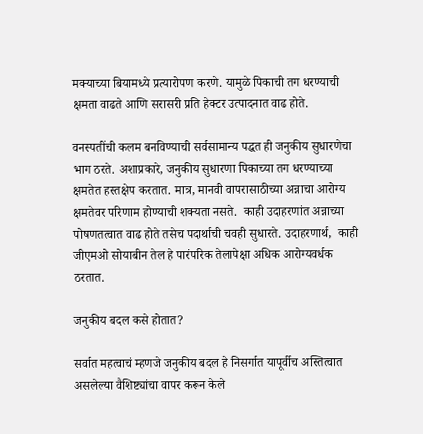मक्याच्या बियामध्ये प्रत्यारोपण करणे. यामुळे पिकाची तग धरण्याची क्षमता वाढते आणि सरासरी प्रति हेक्टर उत्पादनात वाढ होते.

वनस्पतींची कलम बनविण्याची सर्वसामान्य पद्धत ही जनुकीय सुधारणेचा भाग ठरते. अशाप्रकारे, जनुकीय सुधारणा पिकाच्या तग धरण्याच्या क्षमतेत हस्तक्षेप करतात. मात्र, मानवी वापरासाठीच्या अन्नाचा आरोग्य क्षमतेवर परिणाम होण्याची शक्यता नसते.  काही उदाहरणांत अन्नाच्या पोषणतत्वात वाढ होते तसेच पदार्थाची चवही सुधारते. उदाहरणार्थ,  काही जीएमओ सोयाबीन तेल हे पारंपरिक तेलापेक्षा अधिक आरोग्यवर्धक ठरतात.

जनुकीय बदल कसे होतात?

सर्वात महत्वाचं म्हणजे जनुकीय बदल हे निसर्गात यापूर्वीच अस्तित्वात असलेल्या वैशिष्ट्यांचा वापर करून केले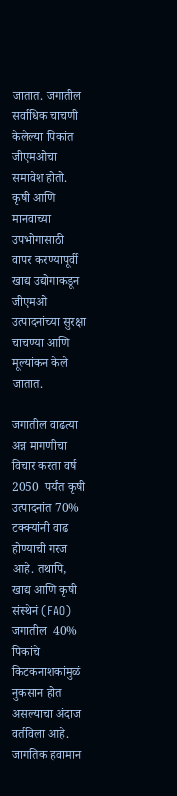जातात. जगातील सर्वाधिक चाचणी केलेल्या पिकांत जीएमओचा समावेश होतो. कृषी आणि मानवाच्या उपभोगासाठी वापर करण्यापूर्वी खाद्य उद्योगाकडून जीएमओ उत्पादनांच्या सुरक्षा चाचण्या आणि मूल्यांकन केले जातात.

जगातील वाढत्या अन्न मागणीचा विचार करता वर्ष 2050  पर्यंत कृषी उत्पादनांत 70% टक्क्यांनी वाढ होण्याची गरज आहे. तथापि, खाद्य आणि कृषी संस्थेनं (FAO) जगातील  40% पिकांचे किटकनाशकांमुळं नुकसान होत असल्याचा अंदाज वर्तविला आहे. जागतिक हवामान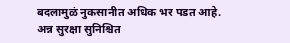बदलामुळं नुकसानीत अधिक भर पडत आहे. अन्न सुरक्षा सुनिश्चित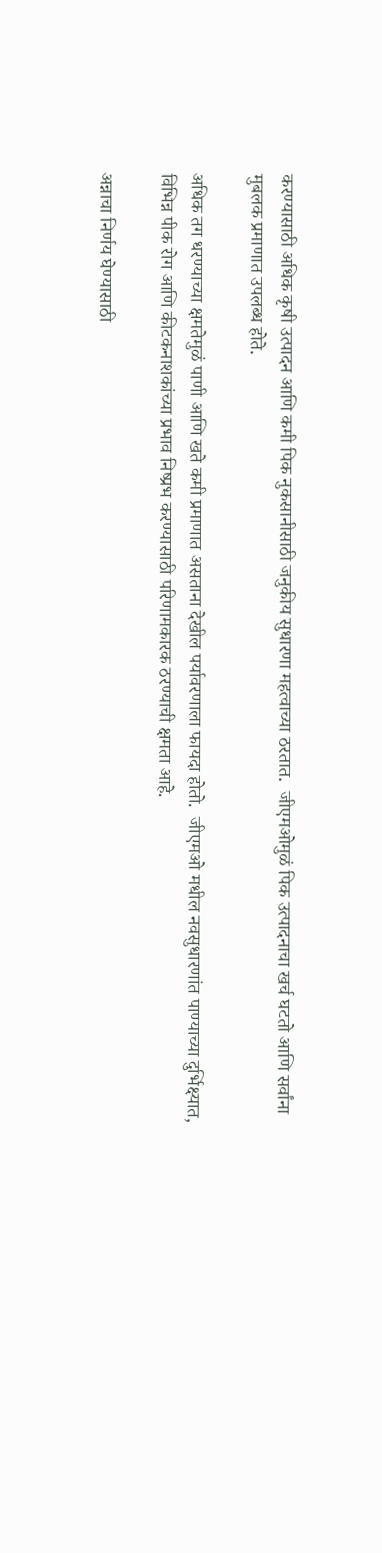करण्यासाठी अधिक कृषी उत्पादन आणि कमी पिक नुकसानीसाठी जनुकीय सुधारणा महत्वाच्या ठरतात.  जीएमओमुळं पिक उत्पादनाचा खर्च घटतो आणि सर्वांना मुबलक प्रमाणात उपलब्ध होते.

अधिक तग धरण्याच्या क्षमतेमुळं पाणी आणि खते कमी प्रमाणात असताना देखील पर्यावरणाला फायदा होतो.  जीएमओ मधील नवसुधारणांत पाण्याच्या दुर्भिक्ष्यात, विभिन्न पीक रोग आणि कीटकनाशकांच्या प्रभाव निष्प्रभ करण्यासाठी परिणामकारक ठरण्याची क्षमता आहे.

अन्नाचा निर्णय घेण्यासाठी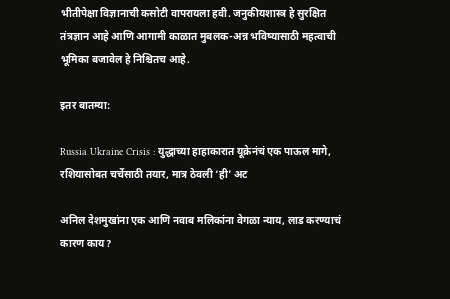भीतीपेक्षा विज्ञानाची कसोटी वापरायला हवी. जनुकीयशास्त्र हे सुरक्षित तंत्रज्ञान आहे आणि आगामी काळात मुबलक-अन्न भविष्यासाठी महत्वाची भूमिका बजावेल हे निश्चितच आहे.

इतर बातम्या:

Russia Ukraine Crisis : युद्धाच्या हाहाकारात यूक्रेनंचं एक पाऊल मागे, रशियासोबत चर्चेसाठी तयार, मात्र ठेवली ‘ही’ अट

अनिल देशमुखांना एक आणि नवाब मलिकांना वेगळा न्याय, लाड करण्याचं कारण काय?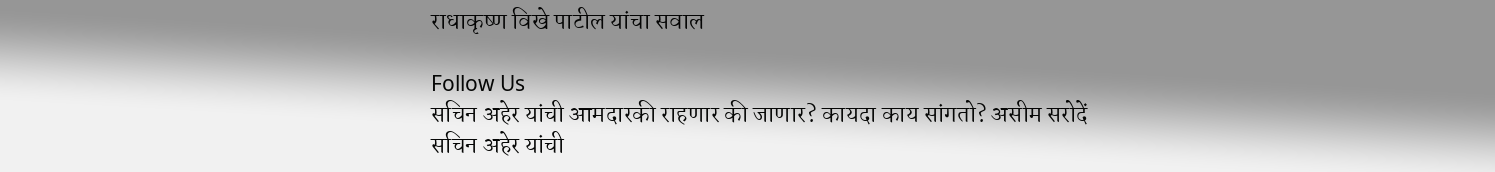राधाकृष्ण विखे पाटील यांचा सवाल

Follow Us
सचिन अहेर यांची आमदारकी राहणार की जाणार? कायदा काय सांगतो? असीम सरोदें
सचिन अहेर यांची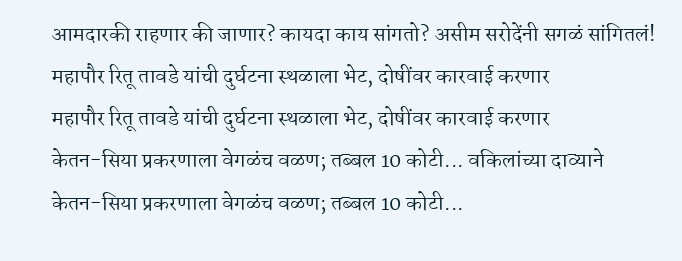आमदारकी राहणार की जाणार? कायदा काय सांगतो? असीम सरोदेंनी सगळं सांगितलं!
महापौर रितू तावडे यांची दुर्घटना स्थळाला भेट, दोषींवर कारवाई करणार
महापौर रितू तावडे यांची दुर्घटना स्थळाला भेट, दोषींवर कारवाई करणार
केतन-सिया प्रकरणाला वेगळंच वळण; तब्बल 10 कोटी... वकिलांच्या दाव्याने
केतन-सिया प्रकरणाला वेगळंच वळण; तब्बल 10 कोटी...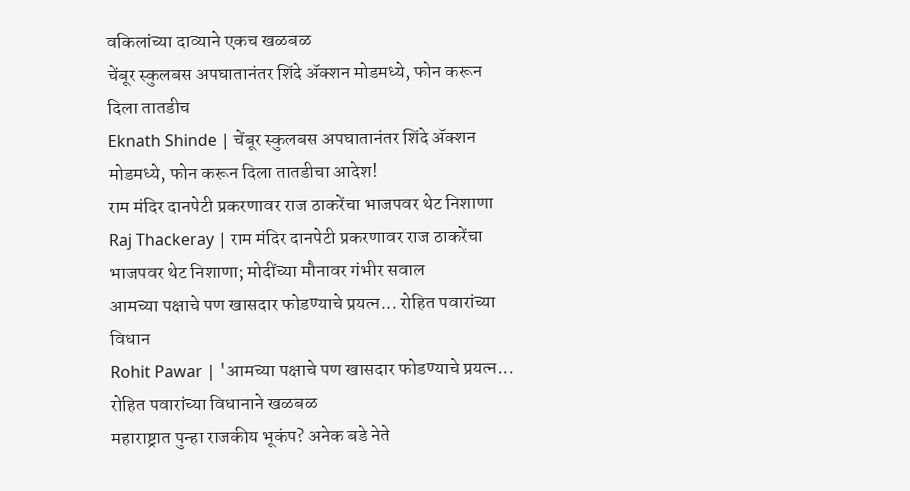वकिलांच्या दाव्याने एकच खळबळ
चेंबूर स्कुलबस अपघातानंतर शिंदे अ‍ॅक्शन मोडमध्ये, फोन करून दिला तातडीच
Eknath Shinde | चेंबूर स्कुलबस अपघातानंतर शिंदे अ‍ॅक्शन मोडमध्ये, फोन करून दिला तातडीचा आदेश!
राम मंदिर दानपेटी प्रकरणावर राज ठाकरेंचा भाजपवर थेट निशाणा
Raj Thackeray | राम मंदिर दानपेटी प्रकरणावर राज ठाकरेंचा भाजपवर थेट निशाणा; मोदींच्या मौनावर गंभीर सवाल
आमच्या पक्षाचे पण खासदार फोडण्याचे प्रयत्न... रोहित पवारांच्या विधान
Rohit Pawar | 'आमच्या पक्षाचे पण खासदार फोडण्याचे प्रयत्न... रोहित पवारांच्या विधानाने खळबळ
महाराष्ट्रात पुन्हा राजकीय भूकंप? अनेक बडे नेते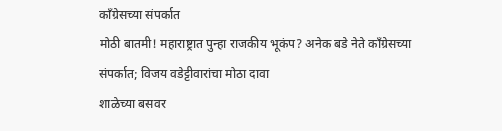काँग्रेसच्या संपर्कात
मोठी बातमी! महाराष्ट्रात पुन्हा राजकीय भूकंप? अनेक बडे नेते काँग्रेसच्या संपर्कात; विजय वडेट्टीवारांचा मोठा दावा
शाळेच्या बसवर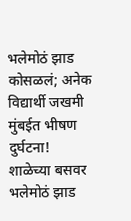भलेमोठं झाड कोसळलं; अनेक विद्यार्थी जखमी
मुंबईत भीषण दुर्घटना! शाळेच्या बसवर भलेमोठं झाड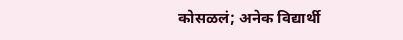कोसळलं; अनेक विद्यार्थी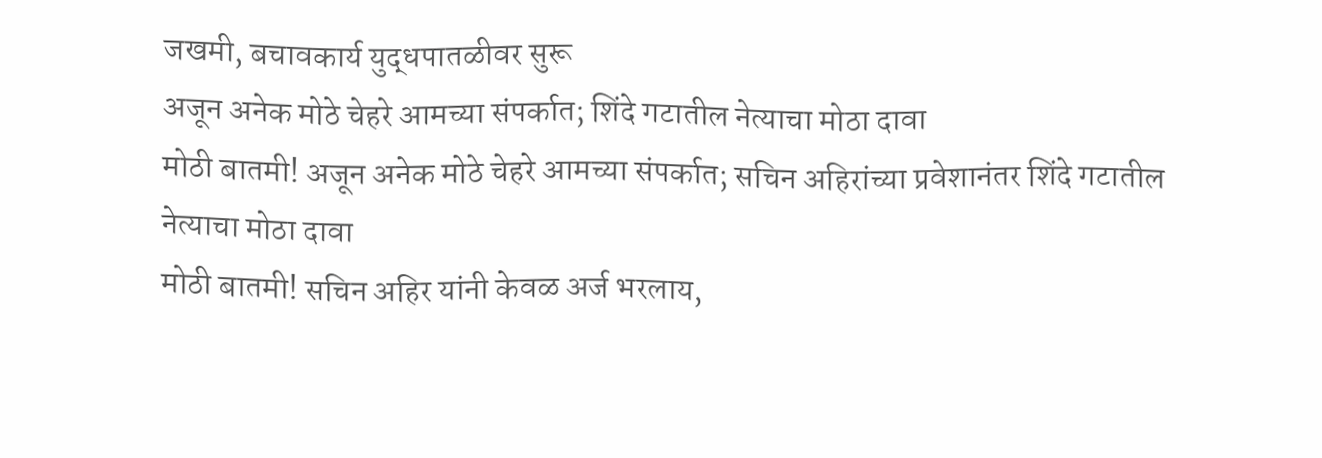जखमी, बचावकार्य युद्धपातळीवर सुरू
अजून अनेक मोठे चेहरे आमच्या संपर्कात; शिंदे गटातील नेत्याचा मोठा दावा
मोठी बातमी! अजून अनेक मोठे चेहरे आमच्या संपर्कात; सचिन अहिरांच्या प्रवेशानंतर शिंदे गटातील नेत्याचा मोठा दावा
मोठी बातमी! सचिन अहिर यांनी केवळ अर्ज भरलाय,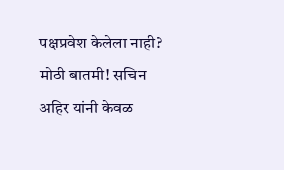पक्षप्रवेश केलेला नाही?
मोठी बातमी! सचिन अहिर यांनी केवळ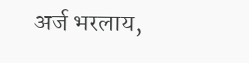अर्ज भरलाय,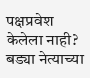पक्षप्रवेश केलेला नाही? बड्या नेत्याच्या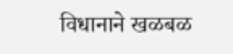विधानाने खळबळ